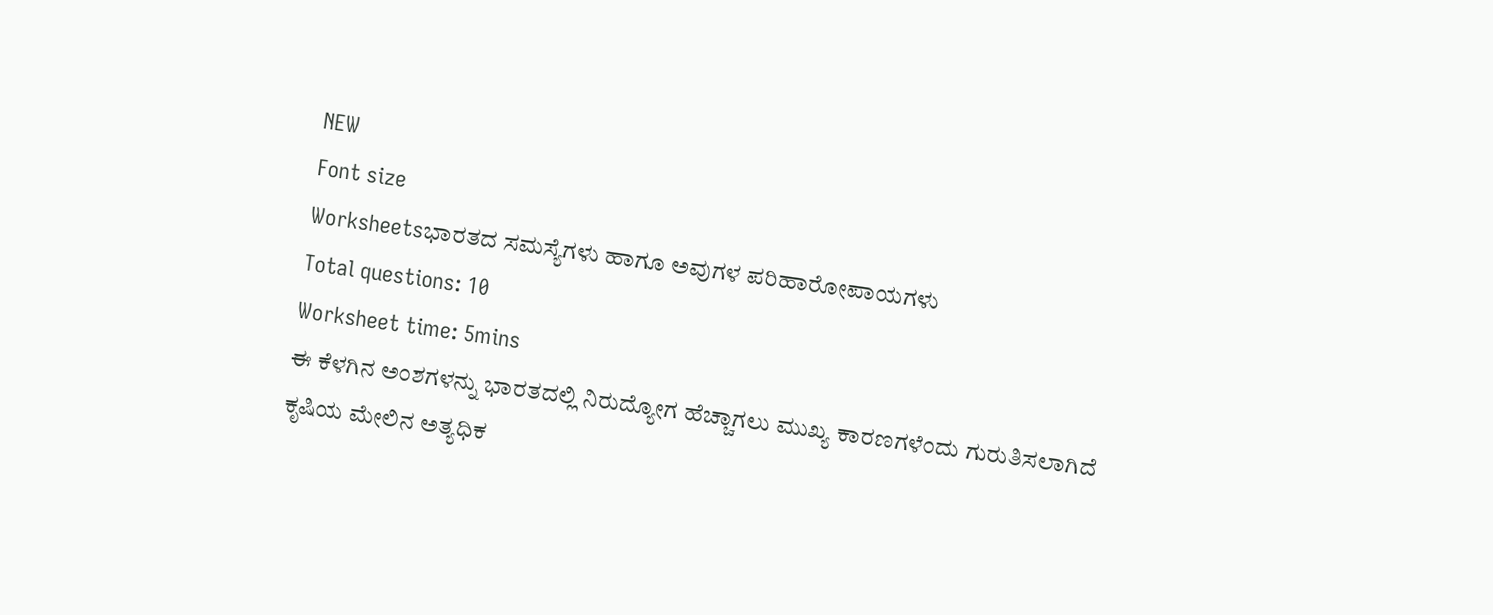NEW
Font size
Worksheetsಭಾರತದ ಸಮಸ್ಯೆಗಳು ಹಾಗೂ ಅವುಗಳ ಪರಿಹಾರೋಪಾಯಗಳು
Total questions: 10
Worksheet time: 5mins
ಈ ಕೆಳಗಿನ ಅಂಶಗಳನ್ನು ಭಾರತದಲ್ಲಿ ನಿರುದ್ಯೋಗ ಹೆಚ್ಚಾಗಲು ಮುಖ್ಯ ಕಾರಣಗಳೆಂದು ಗುರುತಿಸಲಾಗಿದೆ
ಕೃಷಿಯ ಮೇಲಿನ ಅತ್ಯಧಿಕ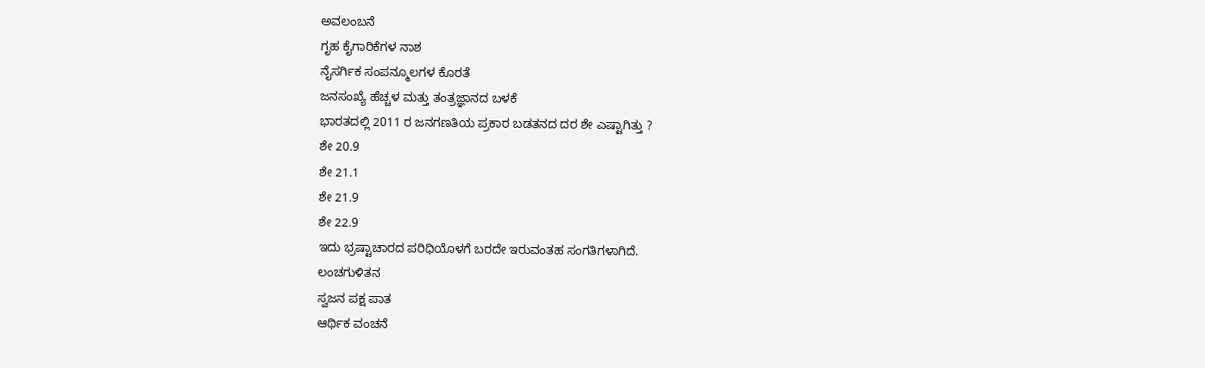ಅವಲಂಬನೆ
ಗೃಹ ಕೈಗಾರಿಕೆಗಳ ನಾಶ
ನೈಸರ್ಗಿಕ ಸಂಪನ್ಮೂಲಗಳ ಕೊರತೆ
ಜನಸಂಖ್ಯೆ ಹೆಚ್ಚಳ ಮತ್ತು ತಂತ್ರಜ್ಞಾನದ ಬಳಕೆ
ಭಾರತದಲ್ಲಿ 2011 ರ ಜನಗಣತಿಯ ಪ್ರಕಾರ ಬಡತನದ ದರ ಶೇ ಎಷ್ಟಾಗಿತ್ತು ?
ಶೇ 20.9
ಶೇ 21.1
ಶೇ 21.9
ಶೇ 22.9
ಇದು ಭ್ರಷ್ಟಾಚಾರದ ಪರಿಧಿಯೊಳಗೆ ಬರದೇ ಇರುವಂತಹ ಸಂಗತಿಗಳಾಗಿದೆ.
ಲಂಚಗುಳಿತನ
ಸ್ವಜನ ಪಕ್ಷ ಪಾತ
ಆರ್ಥಿಕ ವಂಚನೆ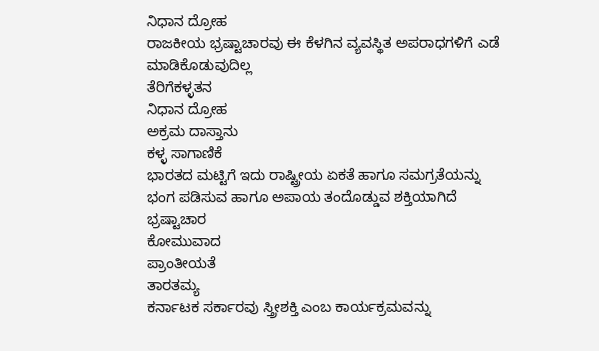ನಿಧಾನ ದ್ರೋಹ
ರಾಜಕೀಯ ಭ್ರಷ್ಟಾಚಾರವು ಈ ಕೆಳಗಿನ ವ್ಯವಸ್ಥಿತ ಅಪರಾಧಗಳಿಗೆ ಎಡೆ ಮಾಡಿಕೊಡುವುದಿಲ್ಲ
ತೆರಿಗೆಕಳ್ಳತನ
ನಿಧಾನ ದ್ರೋಹ
ಅಕ್ರಮ ದಾಸ್ತಾನು
ಕಳ್ಳ ಸಾಗಾಣಿಕೆ
ಭಾರತದ ಮಟ್ಟಿಗೆ ಇದು ರಾಷ್ಟ್ರೀಯ ಏಕತೆ ಹಾಗೂ ಸಮಗ್ರತೆಯನ್ನು ಭಂಗ ಪಡಿಸುವ ಹಾಗೂ ಅಪಾಯ ತಂದೊಡ್ಡುವ ಶಕ್ತಿಯಾಗಿದೆ
ಭ್ರಷ್ಟಾಚಾರ
ಕೋಮುವಾದ
ಪ್ರಾಂತೀಯತೆ
ತಾರತಮ್ಯ
ಕರ್ನಾಟಕ ಸರ್ಕಾರವು ಸ್ತ್ರೀಶಕ್ತಿ ಎಂಬ ಕಾರ್ಯಕ್ರಮವನ್ನು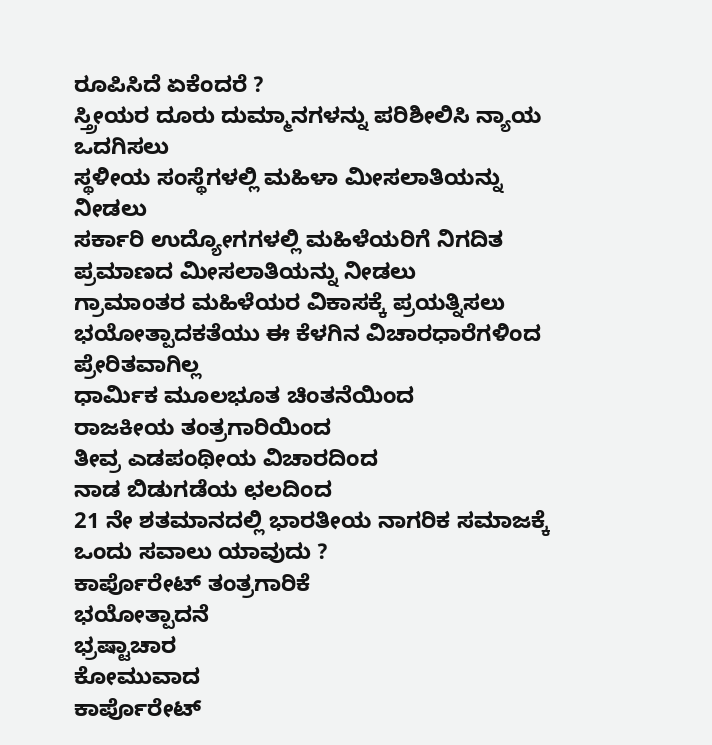ರೂಪಿಸಿದೆ ಏಕೆಂದರೆ ?
ಸ್ತ್ರೀಯರ ದೂರು ದುಮ್ಮಾನಗಳನ್ನು ಪರಿಶೀಲಿಸಿ ನ್ಯಾಯ ಒದಗಿಸಲು
ಸ್ಥಳೀಯ ಸಂಸ್ಥೆಗಳಲ್ಲಿ ಮಹಿಳಾ ಮೀಸಲಾತಿಯನ್ನು ನೀಡಲು
ಸರ್ಕಾರಿ ಉದ್ಯೋಗಗಳಲ್ಲಿ ಮಹಿಳೆಯರಿಗೆ ನಿಗದಿತ ಪ್ರಮಾಣದ ಮೀಸಲಾತಿಯನ್ನು ನೀಡಲು
ಗ್ರಾಮಾಂತರ ಮಹಿಳೆಯರ ವಿಕಾಸಕ್ಕೆ ಪ್ರಯತ್ನಿಸಲು
ಭಯೋತ್ಪಾದಕತೆಯು ಈ ಕೆಳಗಿನ ವಿಚಾರಧಾರೆಗಳಿಂದ ಪ್ರೇರಿತವಾಗಿಲ್ಲ
ಧಾರ್ಮಿಕ ಮೂಲಭೂತ ಚಿಂತನೆಯಿಂದ
ರಾಜಕೀಯ ತಂತ್ರಗಾರಿಯಿಂದ
ತೀವ್ರ ಎಡಪಂಥೀಯ ವಿಚಾರದಿಂದ
ನಾಡ ಬಿಡುಗಡೆಯ ಛಲದಿಂದ
21 ನೇ ಶತಮಾನದಲ್ಲಿ ಭಾರತೀಯ ನಾಗರಿಕ ಸಮಾಜಕ್ಕೆ ಒಂದು ಸವಾಲು ಯಾವುದು ?
ಕಾರ್ಪೊರೇಟ್ ತಂತ್ರಗಾರಿಕೆ
ಭಯೋತ್ಪಾದನೆ
ಭ್ರಷ್ಟಾಚಾರ
ಕೋಮುವಾದ
ಕಾರ್ಪೊರೇಟ್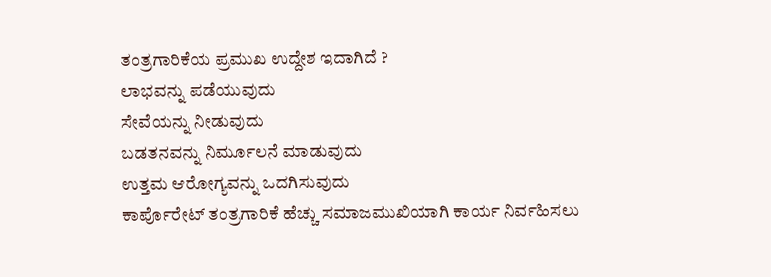ತಂತ್ರಗಾರಿಕೆಯ ಪ್ರಮುಖ ಉದ್ದೇಶ ಇದಾಗಿದೆ ?
ಲಾಭವನ್ನು ಪಡೆಯುವುದು
ಸೇವೆಯನ್ನು ನೀಡುವುದು
ಬಡತನವನ್ನು ನಿರ್ಮೂಲನೆ ಮಾಡುವುದು
ಉತ್ತಮ ಆರೋಗ್ಯವನ್ನು ಒದಗಿಸುವುದು
ಕಾರ್ಪೊರೇಟ್ ತಂತ್ರಗಾರಿಕೆ ಹೆಚ್ಚು ಸಮಾಜಮುಖಿಯಾಗಿ ಕಾರ್ಯ ನಿರ್ವಹಿಸಲು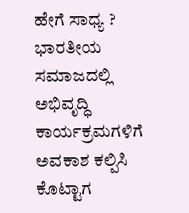ಹೇಗೆ ಸಾಧ್ಯ ?
ಭಾರತೀಯ ಸಮಾಜದಲ್ಲಿ ಅಭಿವೃದ್ಧಿ ಕಾರ್ಯಕ್ರಮಗಳಿಗೆ ಅವಕಾಶ ಕಲ್ಪಿಸಿ ಕೊಟ್ಟಾಗ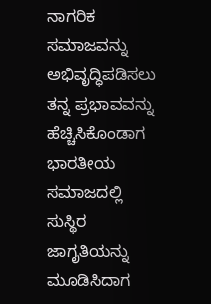ನಾಗರಿಕ ಸಮಾಜವನ್ನು ಅಭಿವೃದ್ಧಿಪಡಿಸಲು ತನ್ನ ಪ್ರಭಾವವನ್ನು ಹೆಚ್ಚಿಸಿಕೊಂಡಾಗ
ಭಾರತೀಯ ಸಮಾಜದಲ್ಲಿ ಸುಸ್ಥಿರ ಜಾಗೃತಿಯನ್ನು ಮೂಡಿಸಿದಾಗ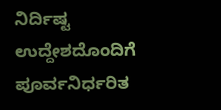ನಿರ್ದಿಷ್ಟ ಉದ್ದೇಶದೊಂದಿಗೆ ಪೂರ್ವನಿರ್ಧರಿತ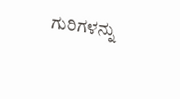ಗುರಿಗಳನ್ನು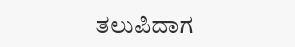ತಲುಪಿದಾಗ